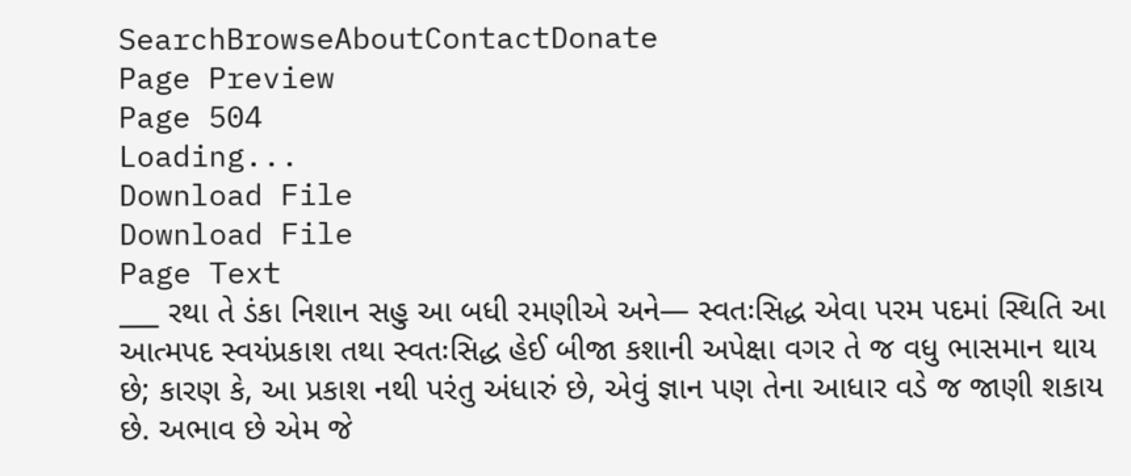SearchBrowseAboutContactDonate
Page Preview
Page 504
Loading...
Download File
Download File
Page Text
___ રથા તે ડંકા નિશાન સહુ આ બધી રમણીએ અને— સ્વતઃસિદ્ધ એવા પરમ પદમાં સ્થિતિ આ આત્મપદ સ્વયંપ્રકાશ તથા સ્વતઃસિદ્ધ હેઈ બીજા કશાની અપેક્ષા વગર તે જ વધુ ભાસમાન થાય છે; કારણ કે, આ પ્રકાશ નથી પરંતુ અંધારું છે, એવું જ્ઞાન પણ તેના આધાર વડે જ જાણી શકાય છે. અભાવ છે એમ જે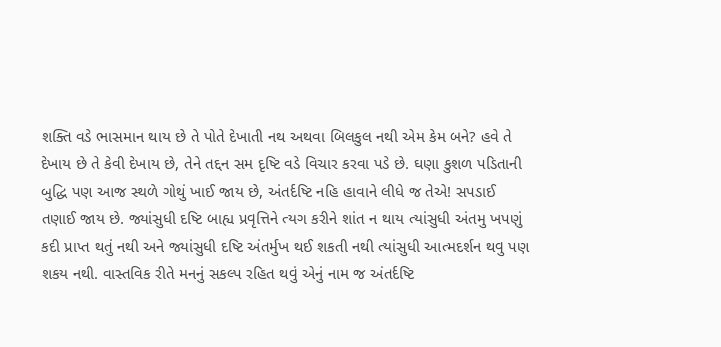શક્તિ વડે ભાસમાન થાય છે તે પોતે દેખાતી નથ અથવા બિલકુલ નથી એમ કેમ બને? હવે તે દેખાય છે તે કેવી દેખાય છે, તેને તદ્દન સમ દૃષ્ટિ વડે વિચાર કરવા પડે છે. ઘણા કુશળ પડિતાની બુદ્ધિ પણ આજ સ્થળે ગોથું ખાઈ જાય છે, અંતર્દષ્ટિ નહિ હાવાને લીધે જ તેએ! સપડાઈ તણાઈ જાય છે. જ્યાંસુધી દષ્ટિ બાહ્ય પ્રવૃત્તિને ત્યગ કરીને શાંત ન થાય ત્યાંસુધી અંતમુ ખપણું કદી પ્રાપ્ત થતું નથી અને જ્યાંસુધી દષ્ટિ અંતર્મુખ થઈ શકતી નથી ત્યાંસુધી આત્મદર્શન થવુ પણ શકય નથી. વાસ્તવિક રીતે મનનું સકલ્પ રહિત થવું એનું નામ જ અંતર્દષ્ટિ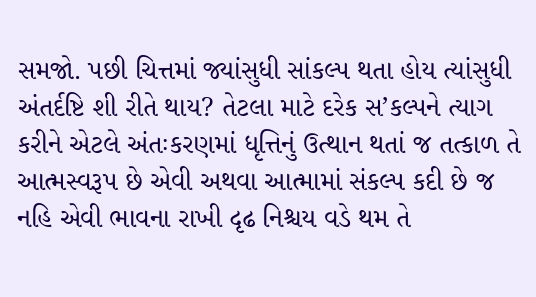સમજો. પછી ચિત્તમાં જ્યાંસુધી સાંકલ્પ થતા હોય ત્યાંસુધી અંતર્દષ્ટિ શી રીતે થાય? તેટલા માટે દરેક સ’કલ્પને ત્યાગ કરીને એટલે અંતઃકરણમાં ધૃત્તિનું ઉત્થાન થતાં જ તત્કાળ તે આત્મસ્વરૂપ છે એવી અથવા આત્મામાં સંકલ્પ કદી છે જ નહિ એવી ભાવના રાખી દૃઢ નિશ્ચય વડે થમ તે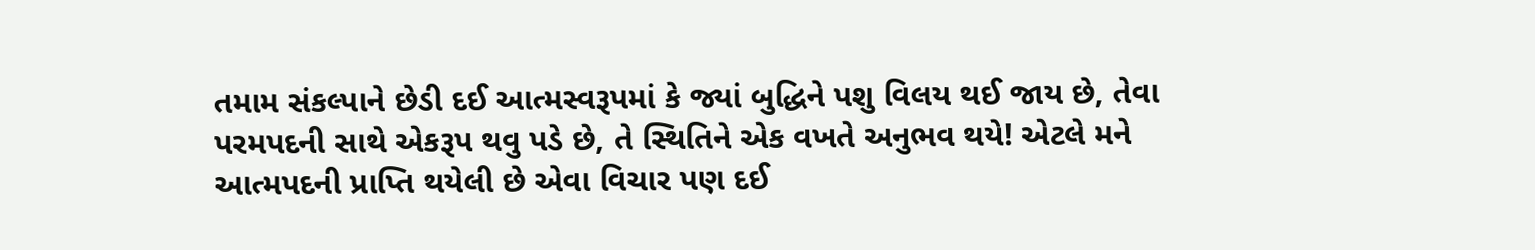તમામ સંકલ્પાને છેડી દઈ આત્મસ્વરૂપમાં કે જ્યાં બુદ્ધિને પશુ વિલય થઈ જાય છે, તેવા પરમપદની સાથે એકરૂપ થવુ પડે છે, તે સ્થિતિને એક વખતે અનુભવ થયે! એટલે મને આત્મપદની પ્રાપ્તિ થયેલી છે એવા વિચાર પણ દઈ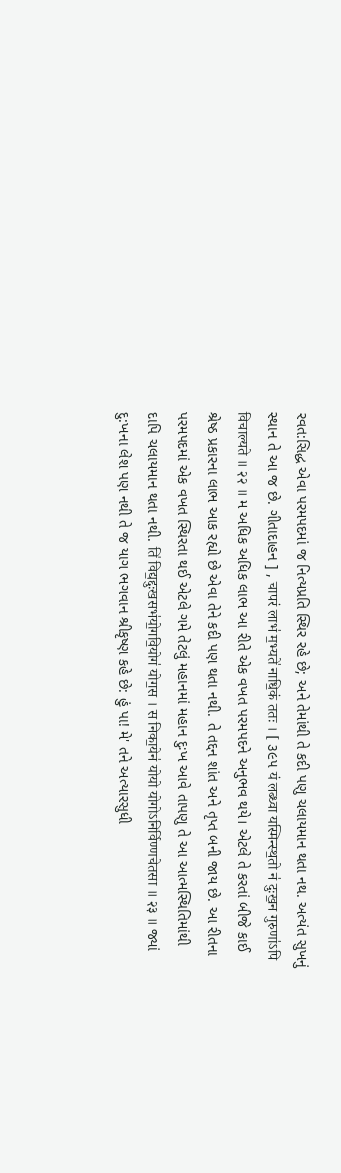રવત:સિદ્ધ એવા પરમપદમાં જ નિત્યપ્રતિ સ્થિર રહે છે; અને તેમાંથી તે કદી પણુ ચલાયમાન થતા નથ. અત્યંત સુખનું સ્થાન તે આ જ છે. ગીતાદાહન ] , चापरं लाभ॑ म॒भ्यते॑ नाधि॒कं ततः । [ ૩૯૫ यं लब्ध्वा यस्मिन्स्थ॒तो न॑ दुःख॒न गुरुणा॑ऽपि विचाल्यते ॥ २२ ॥ મ અધિક અધિક લાભ આ રીતે એક વખત પરમપદને અનુભવ થયે। એટલે તે કરતાં બીજે કાઈ શ્રેષ્ઠ પ્રકારના લાભ આક રહ્યો છે એવા તેને કદી પણ થતા નથી. તે તદ્દન શાંત અને તૃપ્ત બની જાય છે. આ રીતના પરમપદમાં એક વખત સ્થિરતા થઈ એટલે ગમે તેટલું મહાનમાં મહાન દુઃખ આવે તાપણુ તે આ આત્મસ્થિતિમાંથી દાપિ ચલાયમાન થતા નથી. ति॑ विद्य॒द्दुःखसभ॑यो॒गवि॒योग॑ योग॒स । स निका॒येन॑ योयो योगोऽनिर्विण्णचेतसा ॥ २३ ॥ જ્યાં દુ:ખના લેશ પણ નથી તે જ યાગ ભગવાન શ્રીકૃષ્ણ કહે છે: હું પા! મે' તને અત્યારસુધી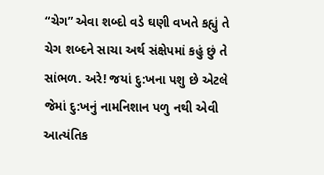“ચેગ” એવા શબ્દો વડે ઘણી વખતે કહ્યું તે ચેગ શબ્દને સાચા અર્થ સંક્ષેપમાં કહું છું તે સાંભળ. અરે! જયાં દુ:ખના પશુ છે એટલે જેમાં દુ:ખનું નામનિશાન પળુ નથી એવી આત્યંતિક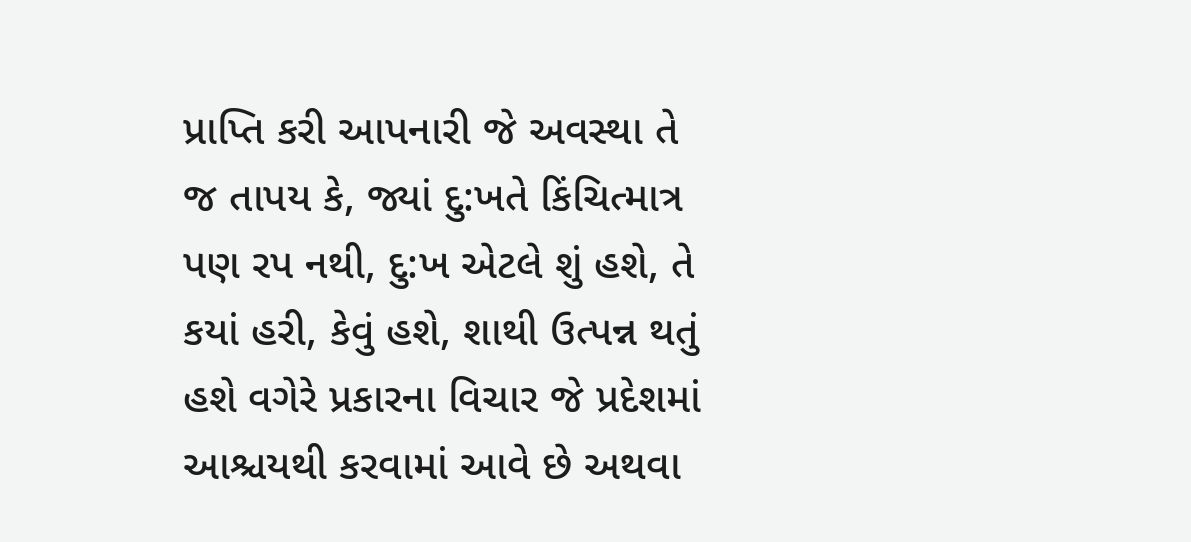પ્રાપ્તિ કરી આપનારી જે અવસ્થા તે જ તાપય કે, જ્યાં દુ:ખતે કિંચિત્માત્ર પણ રપ નથી, દુ:ખ એટલે શું હશે, તે કયાં હરી, કેવું હશે, શાથી ઉત્પન્ન થતું હશે વગેરે પ્રકારના વિચાર જે પ્રદેશમાં આશ્ચયથી કરવામાં આવે છે અથવા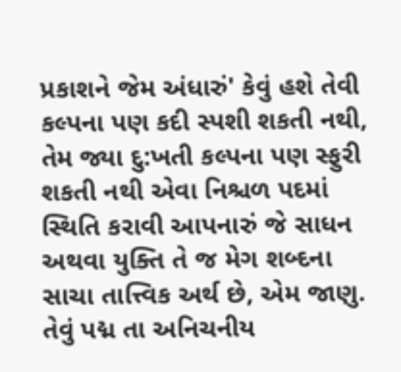પ્રકાશને જેમ અંધારું' કેવું હશે તેવી કલ્પના પણ કદી સ્પશી શકતી નથી, તેમ જ્યા દુ:ખતી કલ્પના પણ સ્ફુરી શકતી નથી એવા નિશ્ચળ પદમાં સ્થિતિ કરાવી આપનારું જે સાધન અથવા યુક્તિ તે જ મેગ શબ્દના સાચા તાત્ત્વિક અર્થ છે, એમ જાણુ. તેવું પદ્મ તા અનિચનીય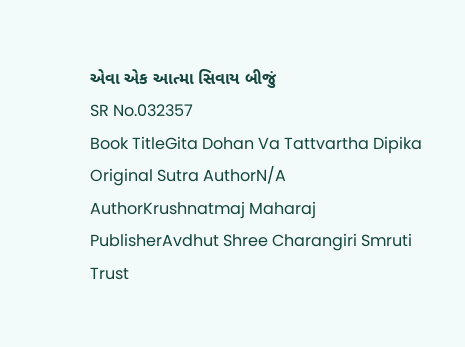એવા એક આત્મા સિવાય બીજું
SR No.032357
Book TitleGita Dohan Va Tattvartha Dipika
Original Sutra AuthorN/A
AuthorKrushnatmaj Maharaj
PublisherAvdhut Shree Charangiri Smruti Trust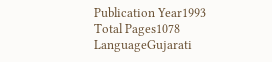Publication Year1993
Total Pages1078
LanguageGujarati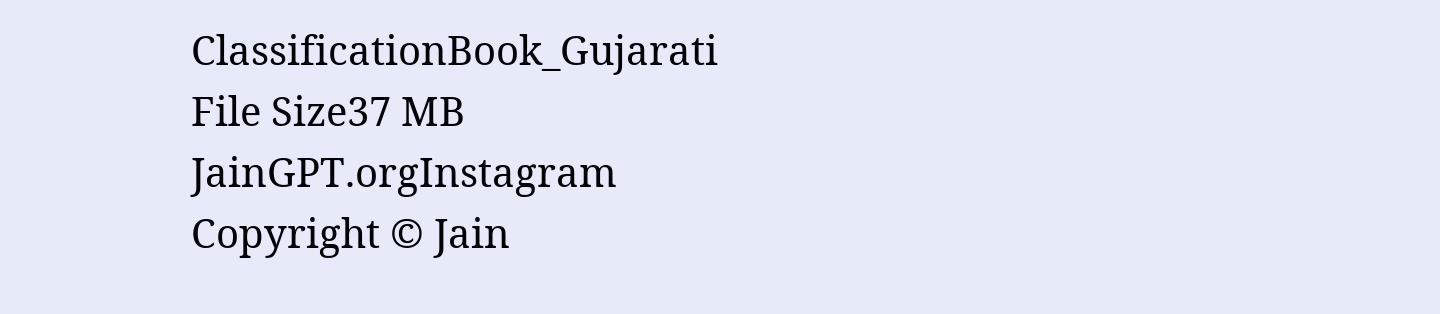ClassificationBook_Gujarati
File Size37 MB
JainGPT.orgInstagram
Copyright © Jain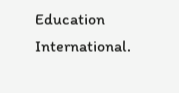Education International.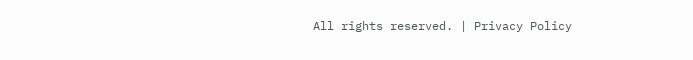All rights reserved. | Privacy Policy